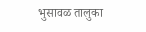भुसावळ तालुका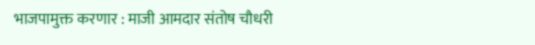भाजपामुक्त करणार : माजी आमदार संतोष चौधरी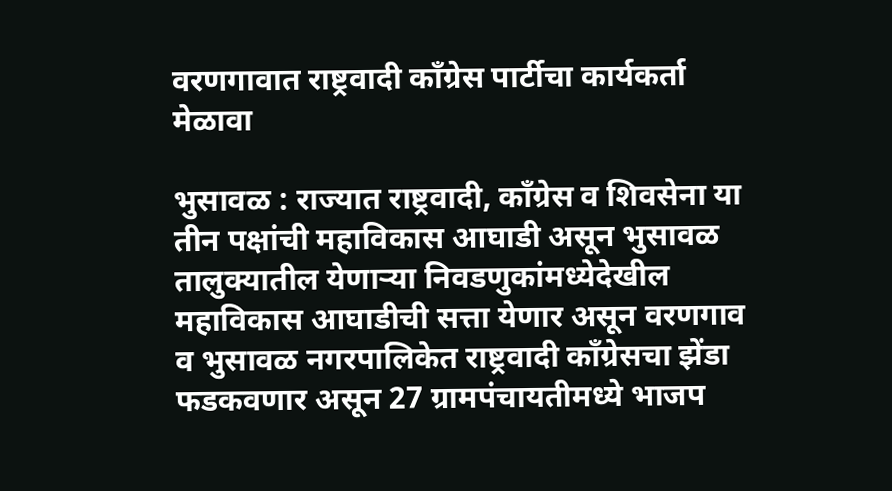वरणगावात राष्ट्रवादी काँग्रेस पार्टीचा कार्यकर्ता मेळावा

भुसावळ : राज्यात राष्ट्रवादी, काँग्रेस व शिवसेना या तीन पक्षांची महाविकास आघाडी असून भुसावळ तालुक्यातील येणार्‍या निवडणुकांमध्येदेखील महाविकास आघाडीची सत्ता येणार असून वरणगाव व भुसावळ नगरपालिकेत राष्ट्रवादी काँग्रेसचा झेंडा फडकवणार असून 27 ग्रामपंचायतीमध्ये भाजप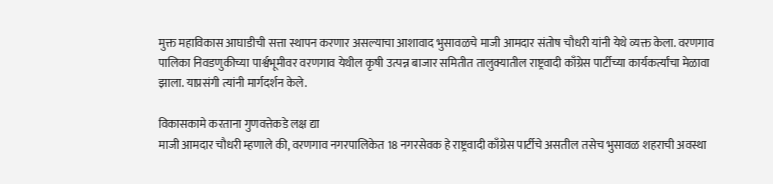मुक्त महाविकास आघाडीची सत्ता स्थापन करणार असल्याचा आशावाद भुसावळचे माजी आमदार संतोष चौधरी यांनी येथे व्यक्त केला. वरणगाव पालिका निवडणुकीच्या पार्श्वभूमीवर वरणगाव येथील कृषी उत्पन्न बाजार समितीत तालुक्यातील राष्ट्रवादी काँग्रेस पार्टीच्या कार्यकर्त्यांचा मेळावा झाला. याप्रसंगी त्यांनी मार्गदर्शन केले.

विकासकामे करताना गुणवत्तेकडे लक्ष द्या
माजी आमदार चौधरी म्हणाले की, वरणगाव नगरपालिकेत 18 नगरसेवक हे राष्ट्रवादी काँग्रेस पार्टीचे असतील तसेच भुसावळ शहराची अवस्था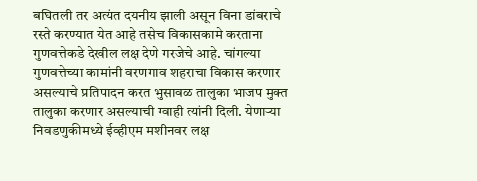बघितली तर अत्यंत दयनीय झाली असून विना डांबराचे रस्ते करण्यात येत आहे तसेच विकासकामे करताना गुणवत्तेकडे देखील लक्ष देणे गरजेचे आहे. चांगल्या गुणवत्तेच्या कामांनी वरणगाव शहराचा विकास करणार असल्याचे प्रतिपादन करत भुसावळ तालुका भाजप मुक्त तालुका करणार असल्याची ग्वाही त्यांनी दिली. येणार्‍या निवडणुकीमध्ये ईव्हीएम मशीनवर लक्ष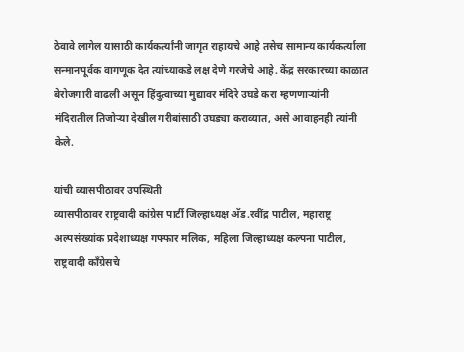ठेवावे लागेल यासाठी कार्यकर्त्यांनी जागृत राहायचे आहे तसेच सामान्य कार्यकर्त्याला सन्मानपूर्वक वागणूक देत त्यांच्याकडे लक्ष देणे गरजेचे आहे. केंद्र सरकारच्या काळात बेरोजगारी वाढली असून हिंदुत्वाच्या मुद्यावर मंदिरे उघडे करा म्हणणार्‍यांनी मंदिरातील तिजोर्‍या देखील गरीबांसाठी उघड्या कराव्यात, असे आवाहनही त्यांनी केले.

यांची व्यासपीठावर उपस्थिती
व्यासपीठावर राष्ट्रवादी कांग्रेस पार्टी जिल्हाध्यक्ष अ‍ॅड.रवींद्र पाटील, महाराष्ट्र अल्पसंख्यांक प्रदेशाध्यक्ष गफ्फार मलिक, महिला जिल्हाध्यक्ष कल्पना पाटील, राष्ट्रवादी काँग्रेसचे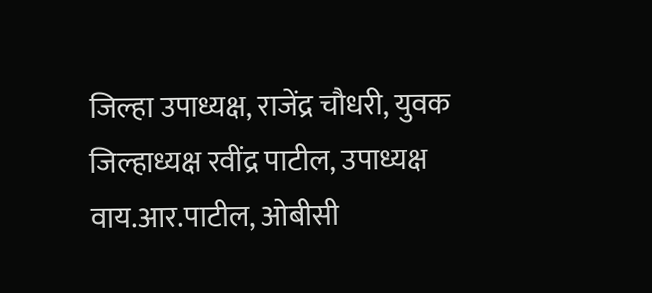जिल्हा उपाध्यक्ष, राजेंद्र चौधरी, युवक जिल्हाध्यक्ष रवींद्र पाटील, उपाध्यक्ष वाय.आर.पाटील, ओबीसी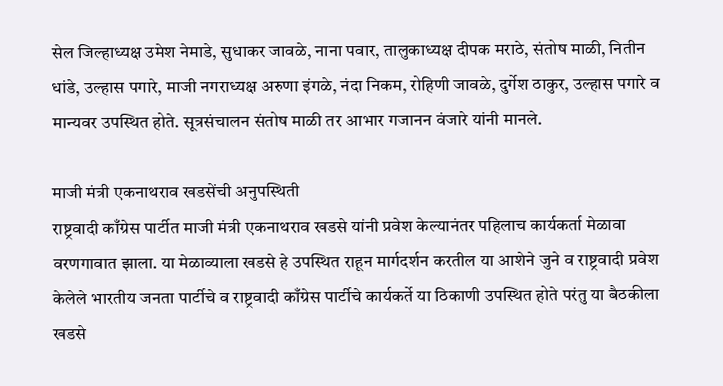सेल जिल्हाध्यक्ष उमेश नेमाडे, सुधाकर जावळे, नाना पवार, तालुकाध्यक्ष दीपक मराठे, संतोष माळी, नितीन धांडे, उल्हास पगारे, माजी नगराध्यक्ष अरुणा इंगळे, नंदा निकम, रोहिणी जावळे, दुर्गेश ठाकुर, उल्हास पगारे व मान्यवर उपस्थित होते. सूत्रसंचालन संतोष माळी तर आभार गजानन वंजारे यांनी मानले.

माजी मंत्री एकनाथराव खडसेंची अनुपस्थिती
राष्ट्रवादी काँग्रेस पार्टीत माजी मंत्री एकनाथराव खडसे यांनी प्रवेश केल्यानंतर पहिलाच कार्यकर्ता मेळावा वरणगावात झाला. या मेळाव्याला खडसे हे उपस्थित राहून मार्गदर्शन करतील या आशेने जुने व राष्ट्रवादी प्रवेश केलेले भारतीय जनता पार्टीचे व राष्ट्रवादी काँग्रेस पार्टीचे कार्यकर्ते या ठिकाणी उपस्थित होते परंतु या बैठकीला खडसे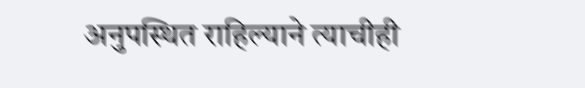अनुपस्थित राहिल्याने त्याचीही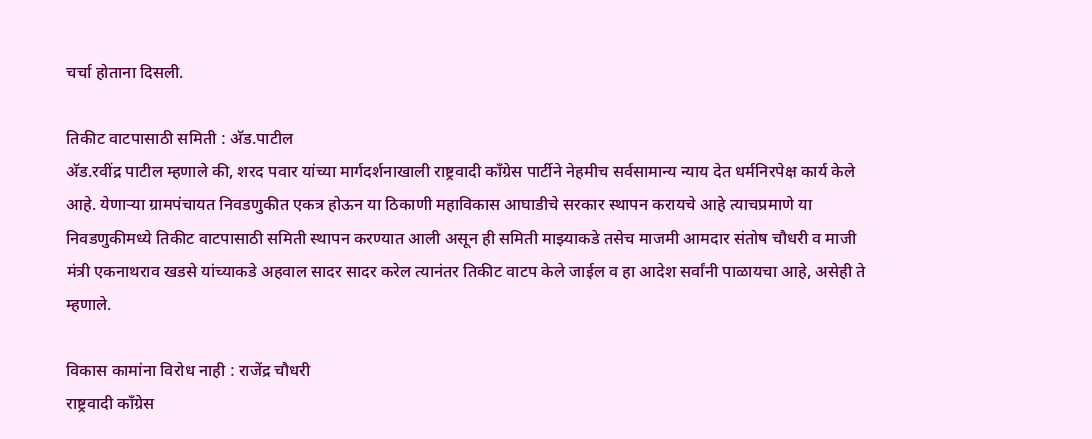चर्चा होताना दिसली.

तिकीट वाटपासाठी समिती : अ‍ॅड.पाटील
अ‍ॅड.रवींद्र पाटील म्हणाले की, शरद पवार यांच्या मार्गदर्शनाखाली राष्ट्रवादी काँग्रेस पार्टीने नेहमीच सर्वसामान्य न्याय देत धर्मनिरपेक्ष कार्य केले आहे. येणार्‍या ग्रामपंचायत निवडणुकीत एकत्र होऊन या ठिकाणी महाविकास आघाडीचे सरकार स्थापन करायचे आहे त्याचप्रमाणे या निवडणुकीमध्ये तिकीट वाटपासाठी समिती स्थापन करण्यात आली असून ही समिती माझ्याकडे तसेच माजमी आमदार संतोष चौधरी व माजी मंत्री एकनाथराव खडसे यांच्याकडे अहवाल सादर सादर करेल त्यानंतर तिकीट वाटप केले जाईल व हा आदेश सर्वांनी पाळायचा आहे, असेही ते म्हणाले.

विकास कामांना विरोध नाही : राजेंद्र चौधरी
राष्ट्रवादी काँग्रेस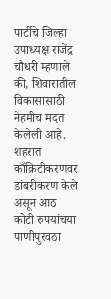पार्टीचे जिल्हा उपाध्यक्ष राजेंद्र चौधरी म्हणाले की, शिवारातील विकासासाठी नेहमीच मदत केलेली आहे. शहरात काँक्रिटीकरणवर डांबरीकरण केले असून आठ कोटी रुपयांचया पाणीपुरवठा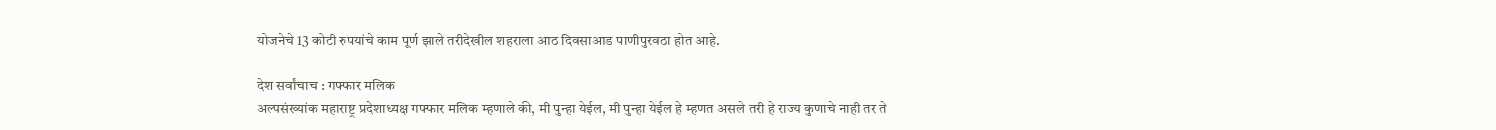योजनेचे 13 कोटी रुपयांचे काम पूर्ण झाले तरीदेखील शहराला आठ दिवसाआड पाणीपुरवठा होत आहे.

देश सर्वांचाच : गफ्फार मलिक
अल्पसंख्यांक महाराष्ट्र प्रदेशाध्यक्ष गफ्फार मलिक म्हणाले की, मी पुन्हा येईल, मी पुन्हा येईल हे म्हणत असले तरी हे राज्य कुणाचे नाही तर ते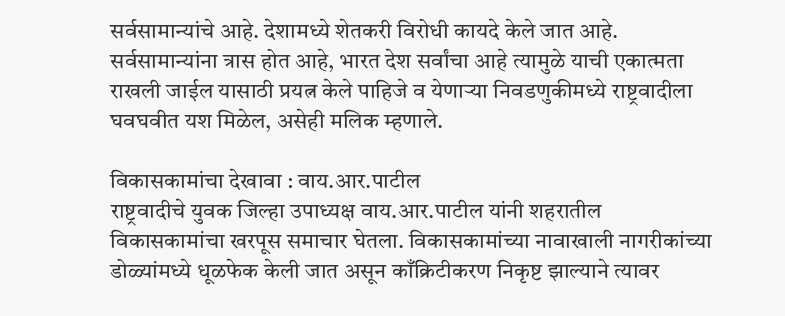सर्वसामान्यांचे आहे. देशामध्ये शेतकरी विरोधी कायदे केले जात आहे. सर्वसामान्यांना त्रास होत आहे, भारत देश सर्वांचा आहे त्यामुळे याची एकात्मता राखली जाईल यासाठी प्रयत्न केले पाहिजे व येणार्‍या निवडणुकीमध्ये राष्ट्रवादीला घवघवीत यश मिळेल, असेही मलिक म्हणाले.

विकासकामांचा देखावा : वाय.आर.पाटील
राष्ट्रवादीचे युवक जिल्हा उपाध्यक्ष वाय.आर.पाटील यांनी शहरातील विकासकामांचा खरपूस समाचार घेतला. विकासकामांच्या नावाखाली नागरीकांच्या डोळ्यांमध्ये धूळफेक केली जात असून काँक्रिटीकरण निकृष्ट झाल्याने त्यावर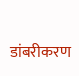डांबरीकरण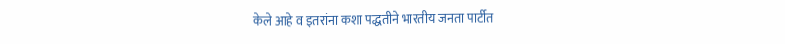केले आहे व इतरांना कशा पद्धतीने भारतीय जनता पार्टीत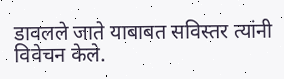डावलले जाते याबाबत सविस्तर त्यांनी विवेचन केले.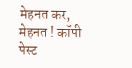मेहनत कर, मेहनत ! कॉपी पेस्ट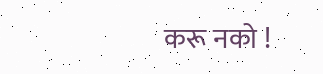करू नको !